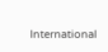International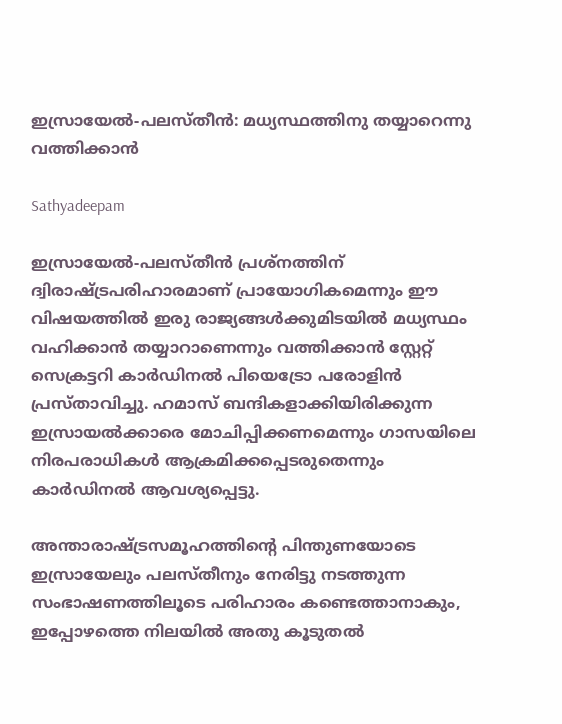ഇസ്രായേല്‍-പലസ്തീന്‍: മധ്യസ്ഥത്തിനു തയ്യാറെന്നു വത്തിക്കാന്‍

Sathyadeepam

ഇസ്രായേല്‍-പലസ്തീന്‍ പ്രശ്‌നത്തിന് ദ്വിരാഷ്ട്രപരിഹാരമാണ് പ്രായോഗികമെന്നും ഈ വിഷയത്തില്‍ ഇരു രാജ്യങ്ങള്‍ക്കുമിടയില്‍ മധ്യസ്ഥം വഹിക്കാന്‍ തയ്യാറാണെന്നും വത്തിക്കാന്‍ സ്റ്റേറ്റ് സെക്രട്ടറി കാര്‍ഡിനല്‍ പിയെട്രോ പരോളിന്‍ പ്രസ്താവിച്ചു. ഹമാസ് ബന്ദികളാക്കിയിരിക്കുന്ന ഇസ്രായല്‍ക്കാരെ മോചിപ്പിക്കണമെന്നും ഗാസയിലെ നിരപരാധികള്‍ ആക്രമിക്കപ്പെടരുതെന്നും കാര്‍ഡിനല്‍ ആവശ്യപ്പെട്ടു.

അന്താരാഷ്ട്രസമൂഹത്തിന്റെ പിന്തുണയോടെ ഇസ്രായേലും പലസ്തീനും നേരിട്ടു നടത്തുന്ന സംഭാഷണത്തിലൂടെ പരിഹാരം കണ്ടെത്താനാകും, ഇപ്പോഴത്തെ നിലയില്‍ അതു കൂടുതല്‍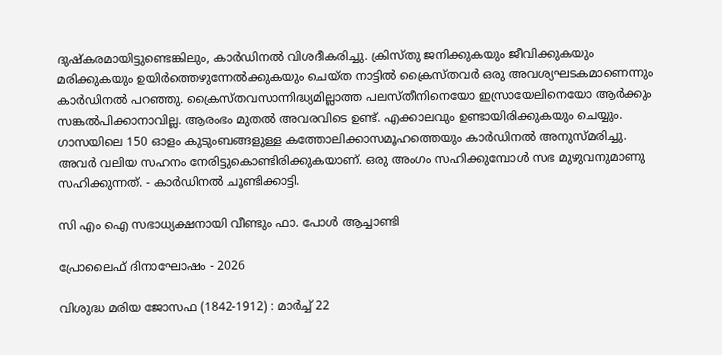ദുഷ്‌കരമായിട്ടുണ്ടെങ്കിലും, കാര്‍ഡിനല്‍ വിശദീകരിച്ചു. ക്രിസ്തു ജനിക്കുകയും ജീവിക്കുകയും മരിക്കുകയും ഉയിര്‍ത്തെഴുന്നേല്‍ക്കുകയും ചെയ്ത നാട്ടില്‍ ക്രൈസ്തവര്‍ ഒരു അവശ്യഘടകമാണെന്നും കാര്‍ഡിനല്‍ പറഞ്ഞു. ക്രൈസ്തവസാന്നിദ്ധ്യമില്ലാത്ത പലസ്തീനിനെയോ ഇസ്രായേലിനെയോ ആര്‍ക്കും സങ്കല്‍പിക്കാനാവില്ല. ആരംഭം മുതല്‍ അവരവിടെ ഉണ്ട്. എക്കാലവും ഉണ്ടായിരിക്കുകയും ചെയ്യും. ഗാസയിലെ 150 ഓളം കുടുംബങ്ങളുള്ള കത്തോലിക്കാസമൂഹത്തെയും കാര്‍ഡിനല്‍ അനുസ്മരിച്ചു. അവര്‍ വലിയ സഹനം നേരിട്ടുകൊണ്ടിരിക്കുകയാണ്. ഒരു അംഗം സഹിക്കുമ്പോള്‍ സഭ മുഴുവനുമാണു സഹിക്കുന്നത്. - കാര്‍ഡിനല്‍ ചൂണ്ടിക്കാട്ടി.

സി എം ഐ സഭാധ്യക്ഷനായി വീണ്ടും ഫാ. പോൾ ആച്ചാണ്ടി

പ്രോലൈഫ് ദിനാഘോഷം - 2026

വിശുദ്ധ മരിയ ജോസഫ (1842-1912) : മാര്‍ച്ച് 22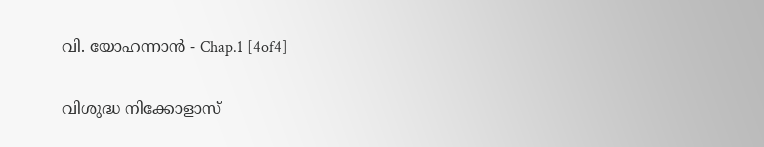വി. യോഹന്നാൻ - Chap.1 [4of4]

വിശുദ്ധ നിക്കോളാസ്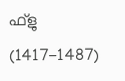ഫ്‌ളു (1417-1487)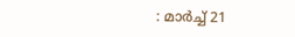: മാര്‍ച്ച് 21